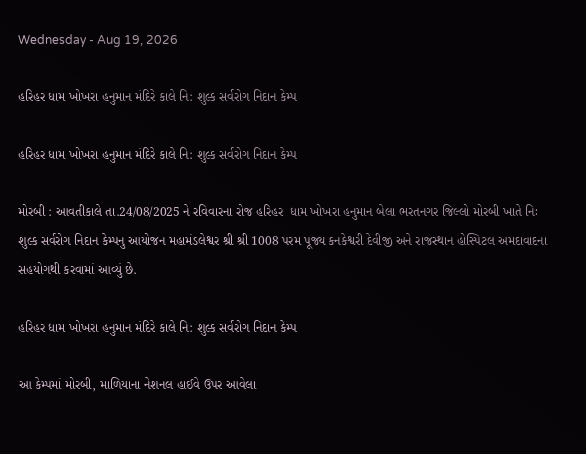Wednesday - Aug 19, 2026

હરિહર ધામ ખોખરા હનુમાન મંદિરે કાલે નિ: શુલ્ક સર્વરોગ નિદાન કેમ્પ

હરિહર ધામ ખોખરા હનુમાન મંદિરે કાલે નિ: શુલ્ક સર્વરોગ નિદાન કેમ્પ

મોરબી : આવતીકાલે તા.24/08/2025 ને રવિવારના રોજ હરિહર  ધામ ખોખરા હનુમાન બેલા ભરતનગર જિલ્લો મોરબી ખાતે નિઃ શુલ્ક સર્વરોગ નિદાન કેમ્પનુ આયોજન મહામંડલેશ્વર શ્રી શ્રી 1008 પરમ પૂજ્ય કનકેશ્વરી દેવીજી અને રાજસ્થાન હોસ્પિટલ અમદાવાદના સહયોગથી કરવામાં આવ્યું છે.

હરિહર ધામ ખોખરા હનુમાન મંદિરે કાલે નિ: શુલ્ક સર્વરોગ નિદાન કેમ્પ

આ કેમ્પમાં મોરબી, માળિયાના નેશનલ હાઈવે ઉપર આવેલા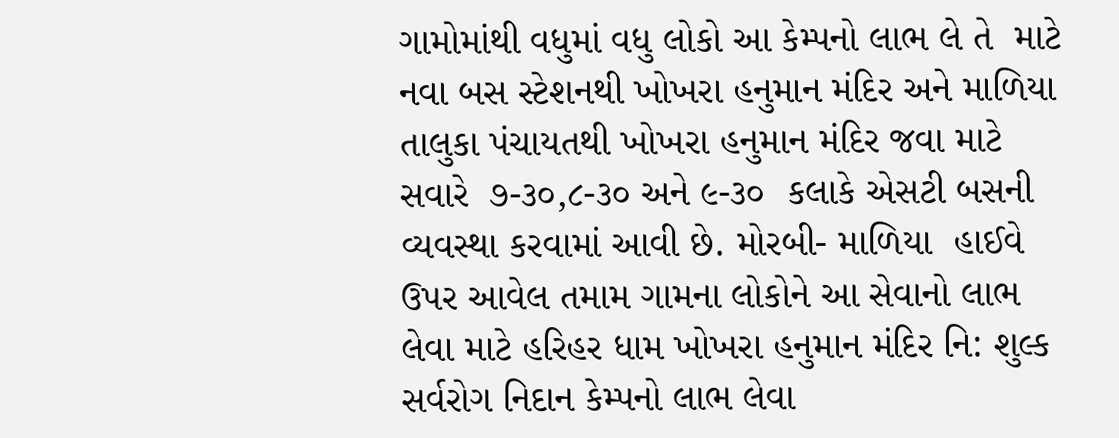ગામોમાંથી વધુમાં વધુ લોકો આ કેમ્પનો લાભ લે તે  માટે નવા બસ સ્ટેશનથી ખોખરા હનુમાન મંદિર અને માળિયા તાલુકા પંચાયતથી ખોખરા હનુમાન મંદિર જવા માટે સવારે  ૭-૩૦,૮-૩૦ અને ૯-૩૦  કલાકે એસટી બસની વ્યવસ્થા કરવામાં આવી છે. મોરબી- માળિયા  હાઈવે ઉપર આવેલ તમામ ગામના લોકોને આ સેવાનો લાભ લેવા માટે હરિહર ધામ ખોખરા હનુમાન મંદિર નિ: શુલ્ક સર્વરોગ નિદાન કેમ્પનો લાભ લેવા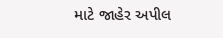માટે જાહેર અપીલ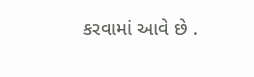કરવામાં આવે છે .